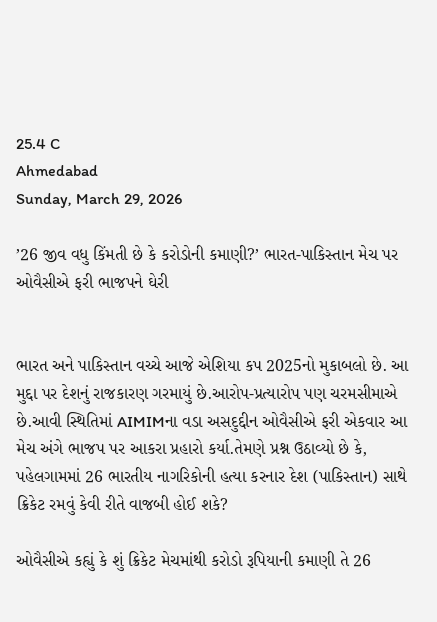25.4 C
Ahmedabad
Sunday, March 29, 2026

’26 જીવ વધુ કિંમતી છે કે કરોડોની કમાણી?’ ભારત-પાકિસ્તાન મેચ પર ઓવૈસીએ ફરી ભાજપને ઘેરી


ભારત અને પાકિસ્તાન વચ્ચે આજે એશિયા કપ 2025નો મુકાબલો છે. આ મુદ્દા પર દેશનું રાજકારણ ગરમાયું છે.આરોપ-પ્રત્યારોપ પણ ચરમસીમાએ છે.આવી સ્થિતિમાં AIMIMના વડા અસદુદ્દીન ઓવૈસીએ ફરી એકવાર આ મેચ અંગે ભાજપ પર આકરા પ્રહારો કર્યા.તેમણે પ્રશ્ન ઉઠાવ્યો છે કે, પહેલગામમાં 26 ભારતીય નાગરિકોની હત્યા કરનાર દેશ (પાકિસ્તાન) સાથે ક્રિકેટ રમવું કેવી રીતે વાજબી હોઈ શકે?

ઓવૈસીએ કહ્યું કે શું ક્રિકેટ મેચમાંથી કરોડો રૂપિયાની કમાણી તે 26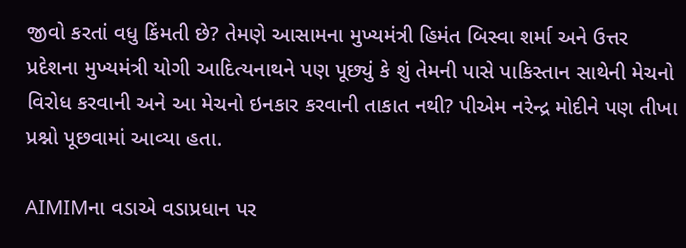જીવો કરતાં વધુ કિંમતી છે? તેમણે આસામના મુખ્યમંત્રી હિમંત બિસ્વા શર્મા અને ઉત્તર પ્રદેશના મુખ્યમંત્રી યોગી આદિત્યનાથને પણ પૂછ્યું કે શું તેમની પાસે પાકિસ્તાન સાથેની મેચનો વિરોધ કરવાની અને આ મેચનો ઇનકાર કરવાની તાકાત નથી? પીએમ નરેન્દ્ર મોદીને પણ તીખા પ્રશ્નો પૂછવામાં આવ્યા હતા.

AIMIMના વડાએ વડાપ્રધાન પર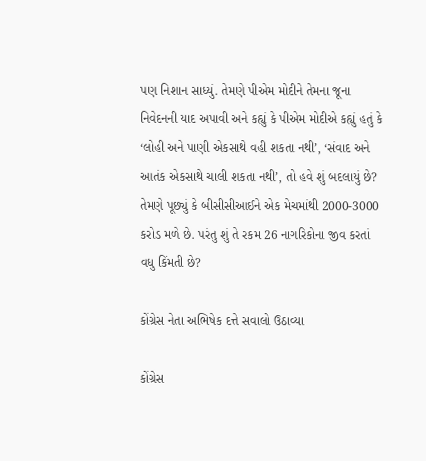પણ નિશાન સાધ્યું. તેમણે પીએમ મોદીને તેમના જૂના નિવેદનની યાદ અપાવી અને કહ્યું કે પીએમ મોદીએ કહ્યું હતું કે ‘લોહી અને પાણી એકસાથે વહી શકતા નથી’, ‘સંવાદ અને આતંક એકસાથે ચાલી શકતા નથી’, તો હવે શું બદલાયું છે? તેમણે પૂછ્યું કે બીસીસીઆઈને એક મેચમાંથી 2000-3000 કરોડ મળે છે. પરંતુ શું તે રકમ 26 નાગરિકોના જીવ કરતાં વધુ કિંમતી છે?

કોંગ્રેસ નેતા અભિષેક દત્તે સવાલો ઉઠાવ્યા

કોંગ્રેસ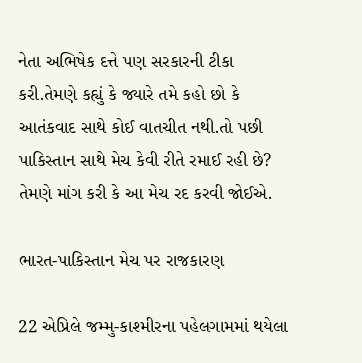નેતા અભિષેક દત્તે પણ સરકારની ટીકા કરી.તેમણે કહ્યું કે જ્યારે તમે કહો છો કે આતંકવાદ સાથે કોઈ વાતચીત નથી.તો પછી પાકિસ્તાન સાથે મેચ કેવી રીતે રમાઈ રહી છે? તેમણે માંગ કરી કે આ મેચ રદ કરવી જોઈએ.

ભારત-પાકિસ્તાન મેચ પર રાજકારણ

22 એપ્રિલે જમ્મુ-કાશ્મીરના પહેલગામમાં થયેલા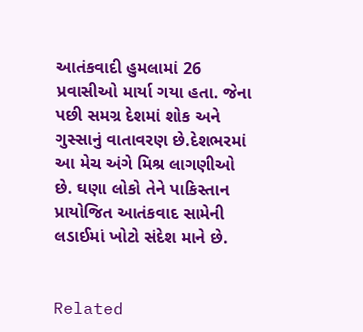આતંકવાદી હુમલામાં 26 પ્રવાસીઓ માર્યા ગયા હતા. જેના પછી સમગ્ર દેશમાં શોક અને ગુસ્સાનું વાતાવરણ છે.દેશભરમાં આ મેચ અંગે મિશ્ર લાગણીઓ છે. ઘણા લોકો તેને પાકિસ્તાન પ્રાયોજિત આતંકવાદ સામેની લડાઈમાં ખોટો સંદેશ માને છે.


Related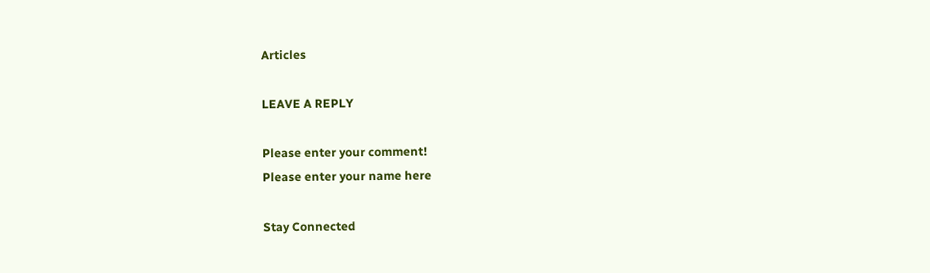Articles

LEAVE A REPLY

Please enter your comment!
Please enter your name here

Stay Connected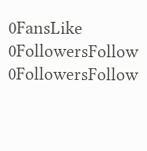0FansLike
0FollowersFollow
0FollowersFollow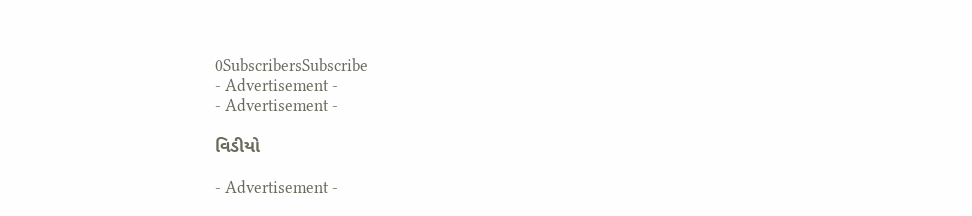0SubscribersSubscribe
- Advertisement -
- Advertisement -

વિડીયો

- Advertisement -